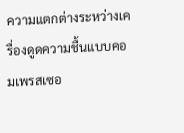ความแตกต่างระหว่างเครื่องดูดความชื้นแบบคอมเพรสเซอ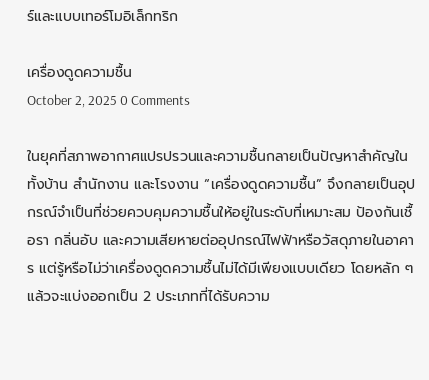ร์และแบบเทอร์โมอิเล็กทริก

เครื่องดูดความชื้น
October 2, 2025 0 Comments

ในยุคที่สภาพอากาศแปรปรวนและความชื้นกลายเป็นปัญหาสำคัญในทั้งบ้าน สำนักงาน และโรงงาน “เครื่องดูดความชื้น” จึงกลายเป็นอุปกรณ์จำเป็นที่ช่วยควบคุมความชื้นให้อยู่ในระดับที่เหมาะสม ป้องกันเชื้อรา กลิ่นอับ และความเสียหายต่ออุปกรณ์ไฟฟ้าหรือวัสดุภายในอาคาร แต่รู้หรือไม่ว่าเครื่องดูดความชื้นไม่ได้มีเพียงแบบเดียว โดยหลัก ๆ แล้วจะแบ่งออกเป็น 2 ประเภทที่ได้รับความ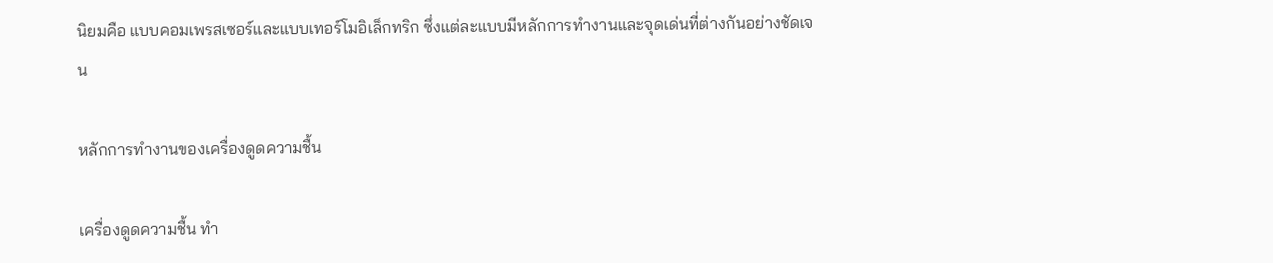นิยมคือ แบบคอมเพรสเซอร์และแบบเทอร์โมอิเล็กทริก ซึ่งแต่ละแบบมีหลักการทำงานและจุดเด่นที่ต่างกันอย่างชัดเจน

หลักการทำงานของเครื่องดูดความชื้น

เครื่องดูดความชื้น ทำ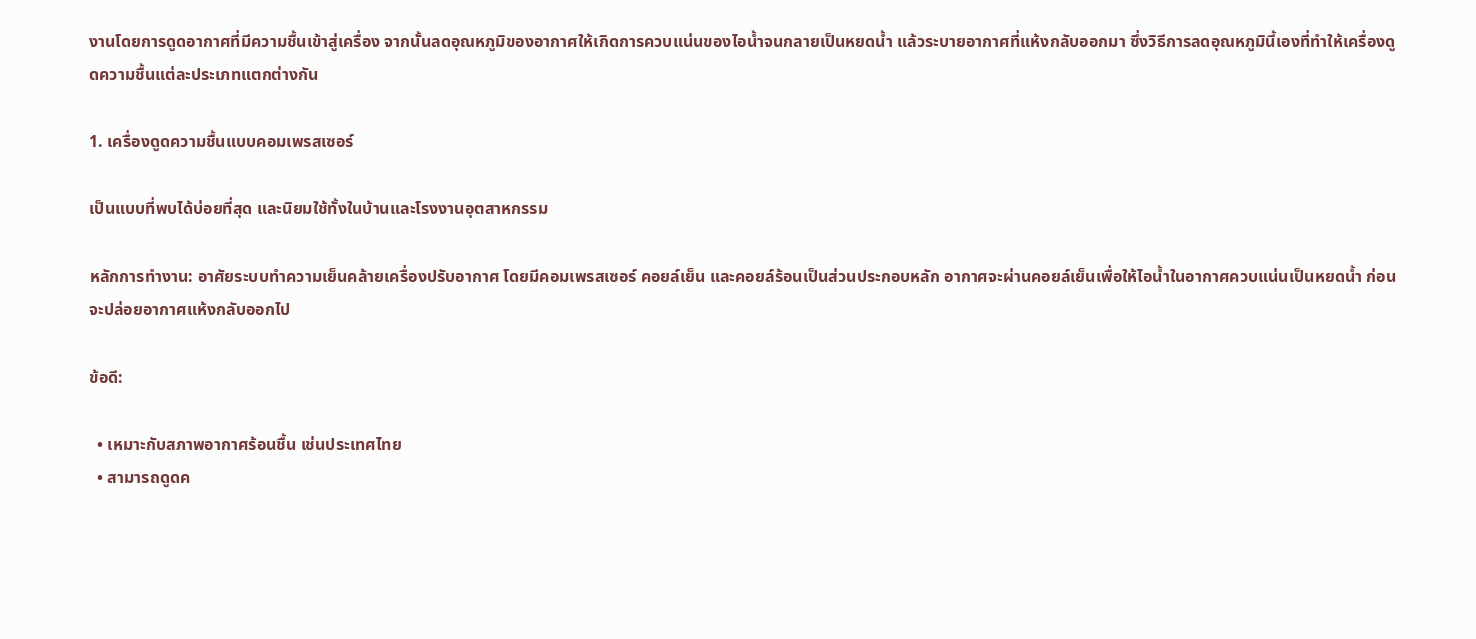งานโดยการดูดอากาศที่มีความชื้นเข้าสู่เครื่อง จากนั้นลดอุณหภูมิของอากาศให้เกิดการควบแน่นของไอน้ำจนกลายเป็นหยดน้ำ แล้วระบายอากาศที่แห้งกลับออกมา ซึ่งวิธีการลดอุณหภูมินี้เองที่ทำให้เครื่องดูดความชื้นแต่ละประเภทแตกต่างกัน

1. เครื่องดูดความชื้นแบบคอมเพรสเซอร์

เป็นแบบที่พบได้บ่อยที่สุด และนิยมใช้ทั้งในบ้านและโรงงานอุตสาหกรรม

หลักการทำงาน: อาศัยระบบทำความเย็นคล้ายเครื่องปรับอากาศ โดยมีคอมเพรสเซอร์ คอยล์เย็น และคอยล์ร้อนเป็นส่วนประกอบหลัก อากาศจะผ่านคอยล์เย็นเพื่อให้ไอน้ำในอากาศควบแน่นเป็นหยดน้ำ ก่อนจะปล่อยอากาศแห้งกลับออกไป

ข้อดี:

  • เหมาะกับสภาพอากาศร้อนชื้น เช่นประเทศไทย
  • สามารถดูดค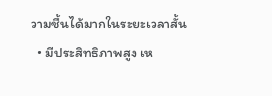วามชื้นได้มากในระยะเวลาสั้น
  • มีประสิทธิภาพสูง เห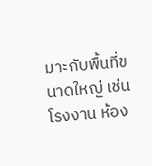มาะกับพื้นที่ขนาดใหญ่ เช่น โรงงาน ห้อง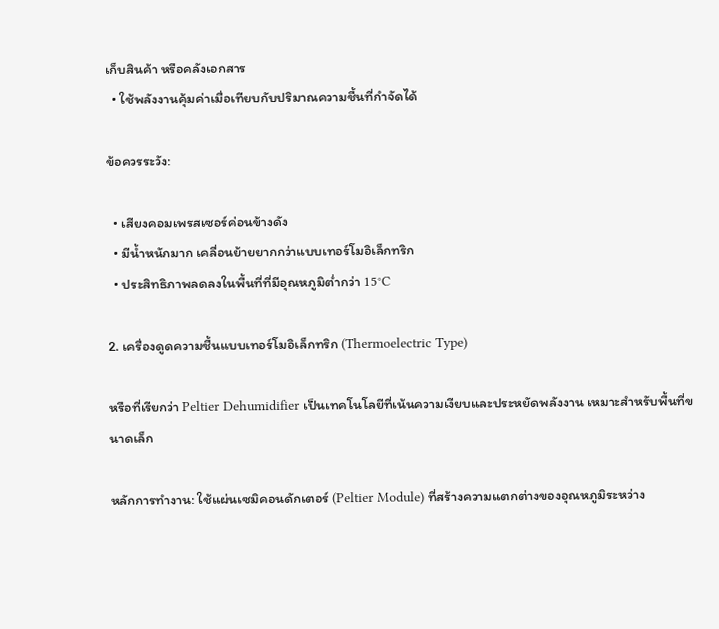เก็บสินค้า หรือคลังเอกสาร
  • ใช้พลังงานคุ้มค่าเมื่อเทียบกับปริมาณความชื้นที่กำจัดได้

ข้อควรระวัง:

  • เสียงคอมเพรสเซอร์ค่อนข้างดัง
  • มีน้ำหนักมาก เคลื่อนย้ายยากกว่าแบบเทอร์โมอิเล็กทริก
  • ประสิทธิภาพลดลงในพื้นที่ที่มีอุณหภูมิต่ำกว่า 15°C

2. เครื่องดูดความชื้นแบบเทอร์โมอิเล็กทริก (Thermoelectric Type)

หรือที่เรียกว่า Peltier Dehumidifier เป็นเทคโนโลยีที่เน้นความเงียบและประหยัดพลังงาน เหมาะสำหรับพื้นที่ขนาดเล็ก

หลักการทำงาน: ใช้แผ่นเซมิคอนดักเตอร์ (Peltier Module) ที่สร้างความแตกต่างของอุณหภูมิระหว่าง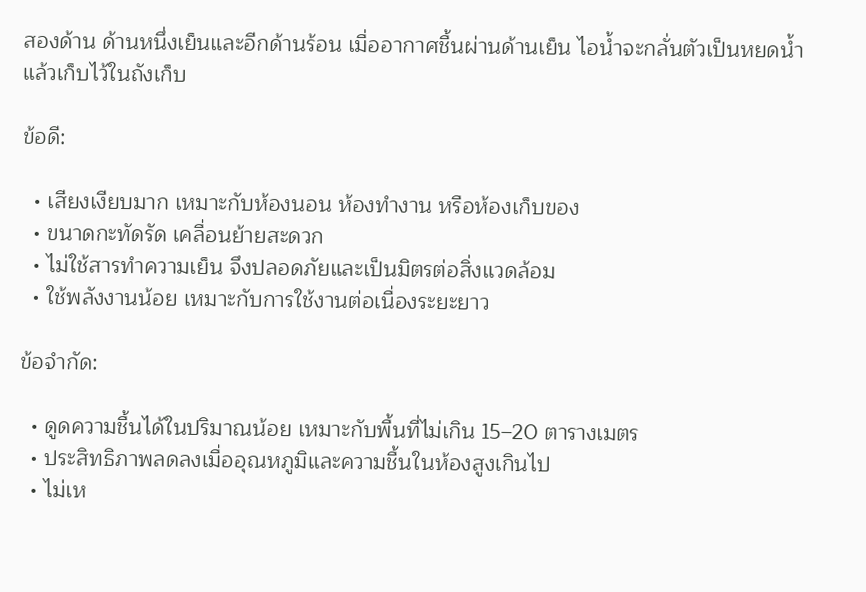สองด้าน ด้านหนึ่งเย็นและอีกด้านร้อน เมื่ออากาศชื้นผ่านด้านเย็น ไอน้ำจะกลั่นตัวเป็นหยดน้ำแล้วเก็บไว้ในถังเก็บ

ข้อดี:

  • เสียงเงียบมาก เหมาะกับห้องนอน ห้องทำงาน หรือห้องเก็บของ
  • ขนาดกะทัดรัด เคลื่อนย้ายสะดวก
  • ไม่ใช้สารทำความเย็น จึงปลอดภัยและเป็นมิตรต่อสิ่งแวดล้อม
  • ใช้พลังงานน้อย เหมาะกับการใช้งานต่อเนื่องระยะยาว

ข้อจำกัด:

  • ดูดความชื้นได้ในปริมาณน้อย เหมาะกับพื้นที่ไม่เกิน 15–20 ตารางเมตร
  • ประสิทธิภาพลดลงเมื่ออุณหภูมิและความชื้นในห้องสูงเกินไป
  • ไม่เห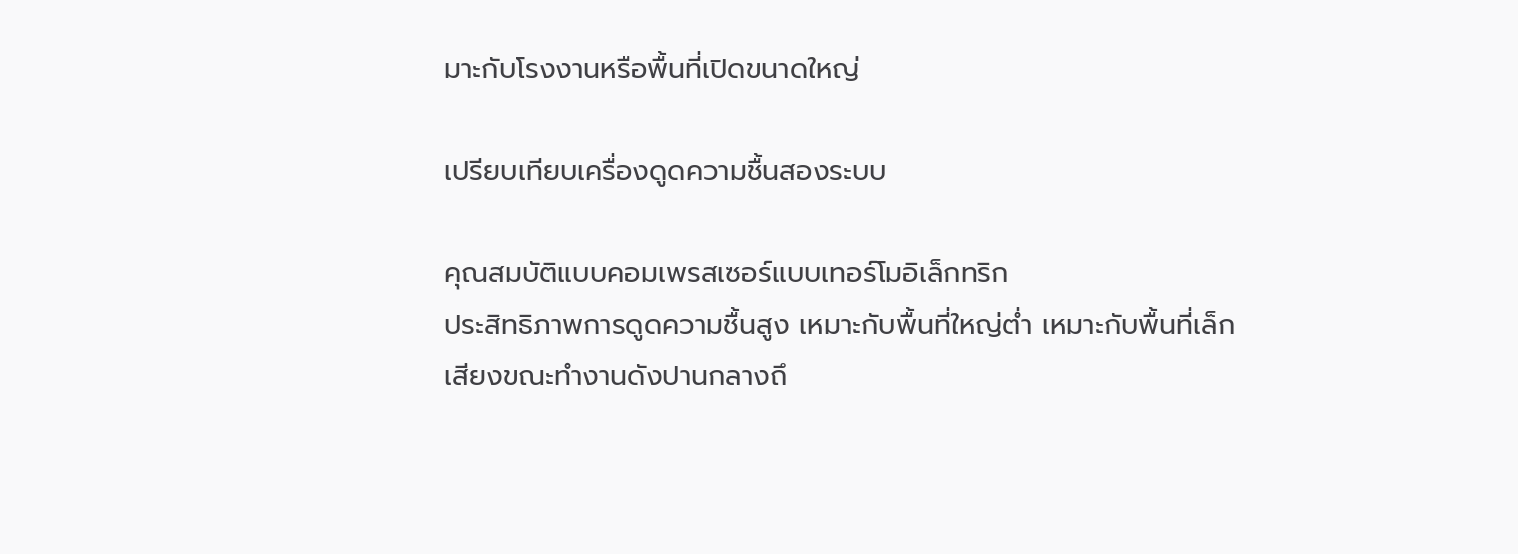มาะกับโรงงานหรือพื้นที่เปิดขนาดใหญ่

เปรียบเทียบเครื่องดูดความชื้นสองระบบ

คุณสมบัติแบบคอมเพรสเซอร์แบบเทอร์โมอิเล็กทริก
ประสิทธิภาพการดูดความชื้นสูง เหมาะกับพื้นที่ใหญ่ต่ำ เหมาะกับพื้นที่เล็ก
เสียงขณะทำงานดังปานกลางถึ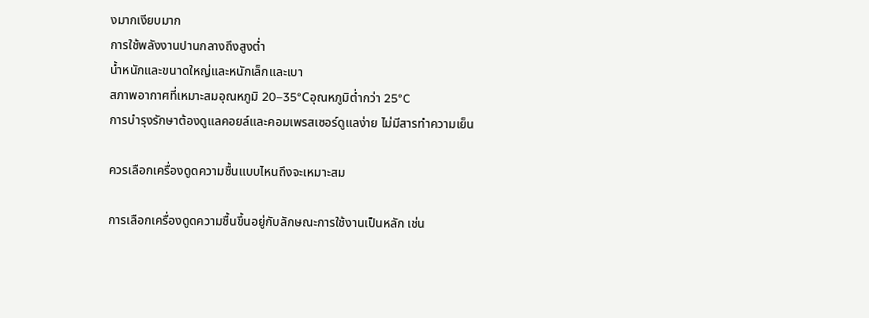งมากเงียบมาก
การใช้พลังงานปานกลางถึงสูงต่ำ
น้ำหนักและขนาดใหญ่และหนักเล็กและเบา
สภาพอากาศที่เหมาะสมอุณหภูมิ 20–35°Cอุณหภูมิต่ำกว่า 25°C
การบำรุงรักษาต้องดูแลคอยล์และคอมเพรสเซอร์ดูแลง่าย ไม่มีสารทำความเย็น

ควรเลือกเครื่องดูดความชื้นแบบไหนถึงจะเหมาะสม

การเลือกเครื่องดูดความชื้นขึ้นอยู่กับลักษณะการใช้งานเป็นหลัก เช่น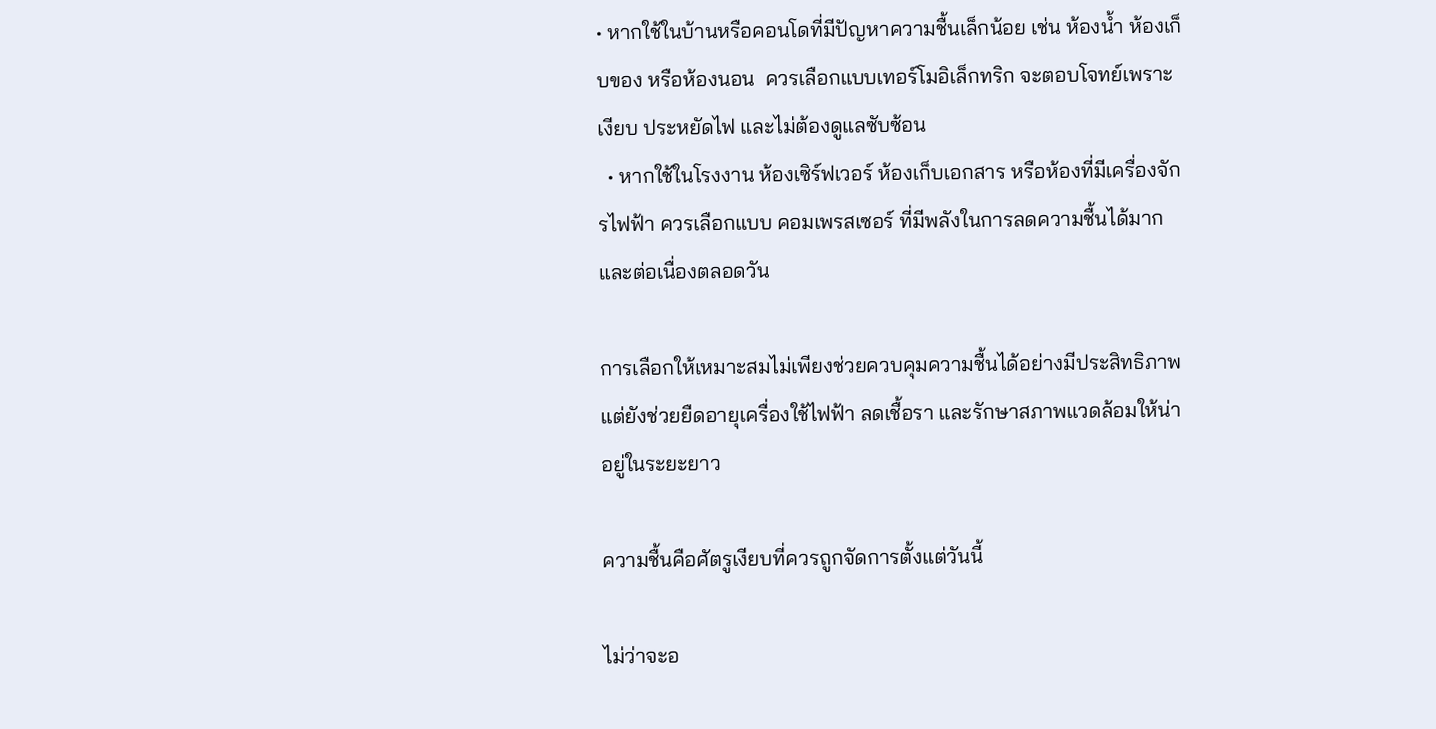• หากใช้ในบ้านหรือคอนโดที่มีปัญหาความชื้นเล็กน้อย เช่น ห้องน้ำ ห้องเก็บของ หรือห้องนอน  ควรเลือกแบบเทอร์โมอิเล็กทริก จะตอบโจทย์เพราะเงียบ ประหยัดไฟ และไม่ต้องดูแลซับซ้อน
  • หากใช้ในโรงงาน ห้องเซิร์ฟเวอร์ ห้องเก็บเอกสาร หรือห้องที่มีเครื่องจักรไฟฟ้า ควรเลือกแบบ คอมเพรสเซอร์ ที่มีพลังในการลดความชื้นได้มากและต่อเนื่องตลอดวัน

การเลือกให้เหมาะสมไม่เพียงช่วยควบคุมความชื้นได้อย่างมีประสิทธิภาพ แต่ยังช่วยยืดอายุเครื่องใช้ไฟฟ้า ลดเชื้อรา และรักษาสภาพแวดล้อมให้น่าอยู่ในระยะยาว

ความชื้นคือศัตรูเงียบที่ควรถูกจัดการตั้งแต่วันนี้

ไม่ว่าจะอ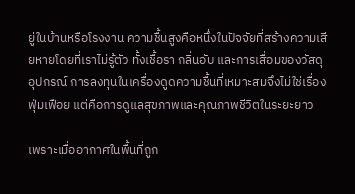ยู่ในบ้านหรือโรงงาน ความชื้นสูงคือหนึ่งในปัจจัยที่สร้างความเสียหายโดยที่เราไม่รู้ตัว ทั้งเชื้อรา กลิ่นอับ และการเสื่อมของวัสดุอุปกรณ์ การลงทุนในเครื่องดูดความชื้นที่เหมาะสมจึงไม่ใช่เรื่องฟุ่มเฟือย แต่คือการดูแลสุขภาพและคุณภาพชีวิตในระยะยาว

เพราะเมื่ออากาศในพื้นที่ถูก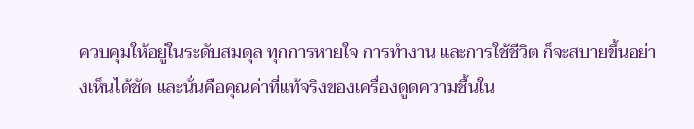ควบคุมให้อยู่ในระดับสมดุล ทุกการหายใจ การทำงาน และการใช้ชีวิต ก็จะสบายขึ้นอย่างเห็นได้ชัด และนั่นคือคุณค่าที่แท้จริงของเครื่องดูดความชื้นใน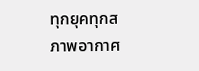ทุกยุคทุกสภาพอากาศ